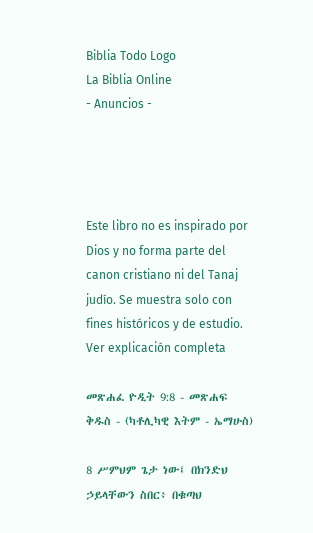Biblia Todo Logo
La Biblia Online
- Anuncios -




Este libro no es inspirado por Dios y no forma parte del canon cristiano ni del Tanaj judío. Se muestra solo con fines históricos y de estudio. Ver explicación completa

መጽሐፈ ዮዲት 9:8 - መጽሐፍ ቅዱስ - (ካቶሊካዊ እትም - ኤማሁስ)

8 ሥምህም ጌታ ነው፤ በክንድህ ኃይላቸውን ስበር፥ በቁጣህ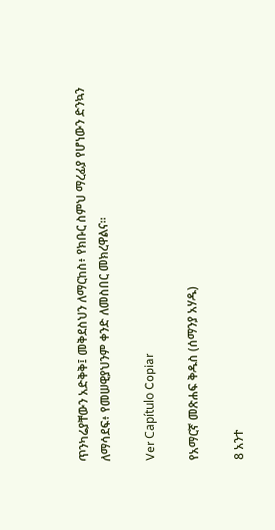ጥንካሬያቸውን አድቅቅ፤ መቅደስህን ለማርከስ፥ የክቡር ስምህ ማረፊያ የሆነውን ድንኳን ለማሳደፍ፥ የመሠዊያህንም ቀንድ ለመስበር መክረዋልና።

Ver Capítulo Copiar

የአማርኛ መጽሐፍ ቅዱስ (ሰማንያ አሃዱ)

8 አንተ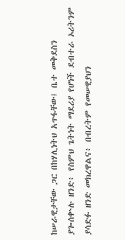ከሠራዊታቸው ጋር በከሃሊነትህ አጥፋቸው፤ ቤተ መቅደስን ያጐሰቍሉ ዘንድ፥ የስምህ ጌትነት ማደሪያ የሆነች ደብተራ ኦሪትንም ያሳድፉ ዘንድ መክረዋልና፥ በብረትም የመሠዊያህን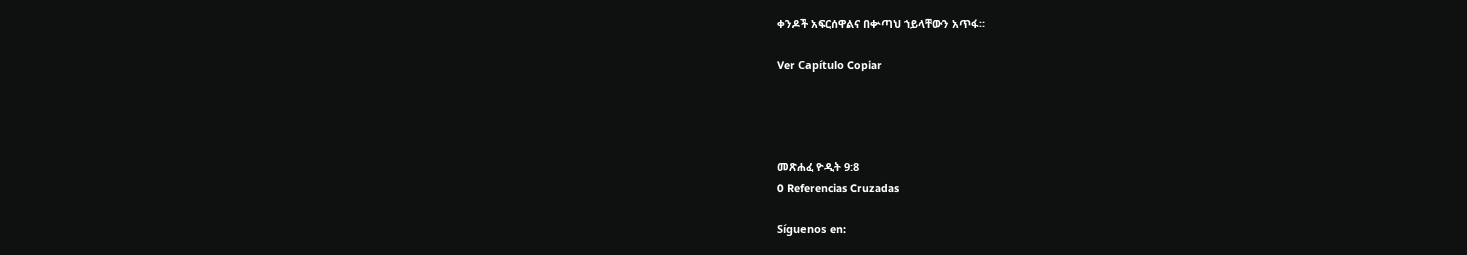ቀንዶች አፍርሰዋልና በቍጣህ ኀይላቸውን አጥፋ።

Ver Capítulo Copiar




መጽሐፈ ዮዲት 9:8
0 Referencias Cruzadas

Síguenos en: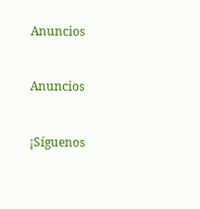Anuncios


Anuncios


¡Síguenos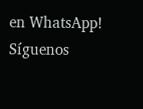en WhatsApp! Síguenos